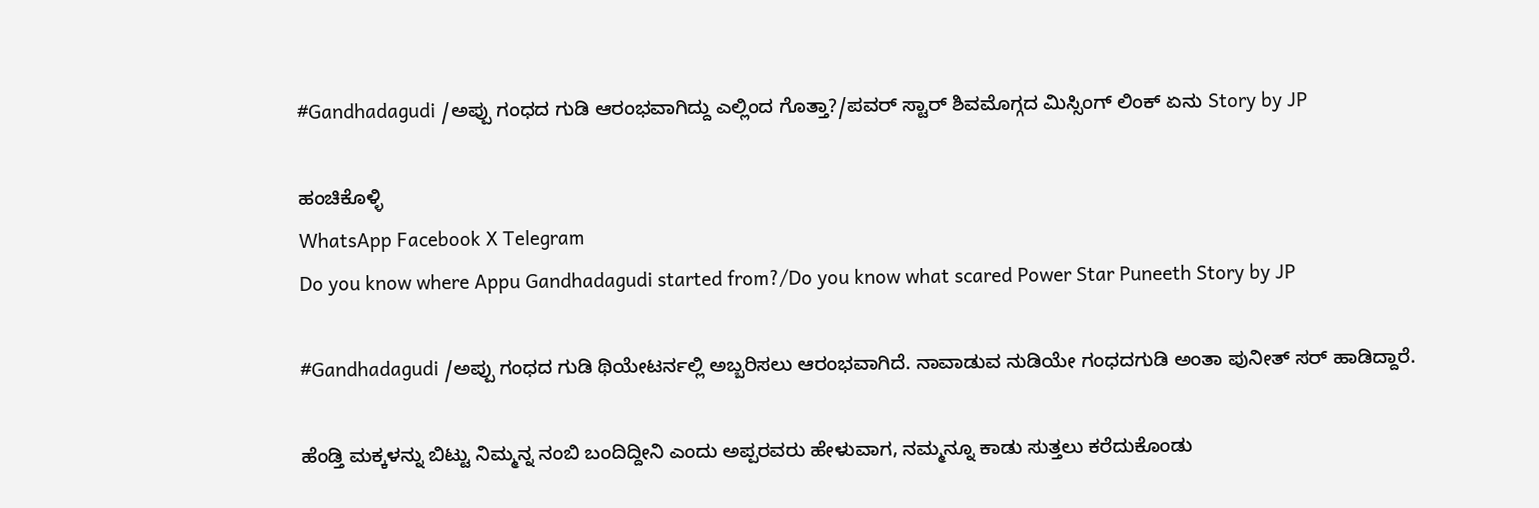#Gandhadagudi /ಅಪ್ಪು ಗಂಧದ ಗುಡಿ ಆರಂಭವಾಗಿದ್ದು ಎಲ್ಲಿಂದ ಗೊತ್ತಾ?/ಪವರ್ ಸ್ಟಾರ್ ಶಿವಮೊಗ್ಗದ ಮಿಸ್ಸಿಂಗ್ ಲಿಂಕ್ ಏನು Story by JP

ಹಂಚಿಕೊಳ್ಳಿ
WhatsApp Facebook X Telegram
Do you know where Appu Gandhadagudi started from?/Do you know what scared Power Star Puneeth Story by JP

#Gandhadagudi /ಅಪ್ಪು ಗಂಧದ ಗುಡಿ ಥಿಯೇಟರ್ನಲ್ಲಿ ಅಬ್ಬರಿಸಲು ಆರಂಭವಾಗಿದೆ. ನಾವಾಡುವ ನುಡಿಯೇ ಗಂಧದಗುಡಿ ಅಂತಾ ಪುನೀತ್ ಸರ್ ಹಾಡಿದ್ದಾರೆ.

ಹೆಂಡ್ತಿ ಮಕ್ಕಳನ್ನು ಬಿಟ್ಟು ನಿಮ್ಮನ್ನ ನಂಬಿ ಬಂದಿದ್ದೀನಿ ಎಂದು ಅಪ್ಪರವರು ಹೇಳುವಾಗ, ನಮ್ಮನ್ನೂ ಕಾಡು ಸುತ್ತಲು ಕರೆದುಕೊಂಡು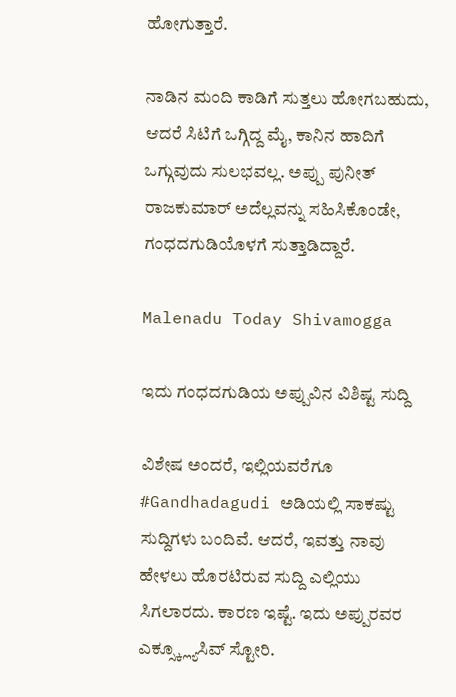ಹೋಗುತ್ತಾರೆ.

ನಾಡಿನ ಮಂದಿ ಕಾಡಿಗೆ ಸುತ್ತಲು ಹೋಗಬಹುದು, ಆದರೆ ಸಿಟಿಗೆ ಒಗ್ಗಿದ್ದ ಮೈ, ಕಾನಿನ ಹಾದಿಗೆ ಒಗ್ಗುವುದು ಸುಲಭವಲ್ಲ. ಅಪ್ಪು ಪುನೀತ್ ರಾಜಕುಮಾರ್ ಅದೆಲ್ಲವನ್ನು ಸಹಿಸಿಕೊಂಡೇ, ಗಂಧದಗುಡಿಯೊಳಗೆ ಸುತ್ತಾಡಿದ್ದಾರೆ.

Malenadu Today Shivamogga

ಇದು ಗಂಧದಗುಡಿಯ ಅಪ್ಪುವಿನ ವಿಶಿಷ್ಟ ಸುದ್ದಿ

ವಿಶೇಷ ಅಂದರೆ, ಇಲ್ಲಿಯವರೆಗೂ #Gandhadagudi ಅಡಿಯಲ್ಲಿ ಸಾಕಷ್ಟು ಸುದ್ದಿಗಳು ಬಂದಿವೆ. ಆದರೆ, ಇವತ್ತು ನಾವು ಹೇಳಲು ಹೊರಟಿರುವ ಸುದ್ದಿ ಎಲ್ಲಿಯು ಸಿಗಲಾರದು. ಕಾರಣ ಇಷ್ಟೆ. ಇದು ಅಪ್ಪುರವರ ಎಕ್ಸ್ಕ್ಲ್ಯೂಸಿವ್ ಸ್ಟೋರಿ.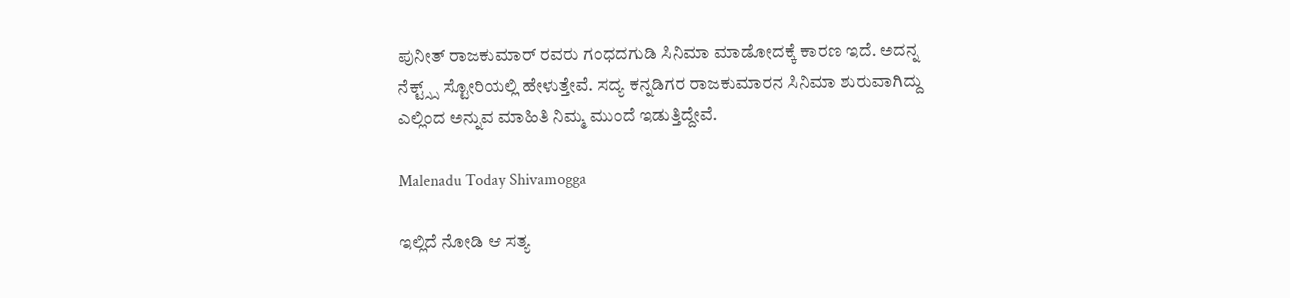ಪುನೀತ್ ರಾಜಕುಮಾರ್ ರವರು ಗಂಧದಗುಡಿ ಸಿನಿಮಾ ಮಾಡೋದಕ್ಕೆ ಕಾರಣ ಇದೆ. ಅದನ್ನ ನೆಕ್ಟ್ಸ್ಸ್ ಸ್ಟೋರಿಯಲ್ಲಿ ಹೇಳುತ್ತೇವೆ. ಸದ್ಯ ಕನ್ನಡಿಗರ ರಾಜಕುಮಾರನ ಸಿನಿಮಾ ಶುರುವಾಗಿದ್ದು ಎಲ್ಲಿಂದ ಅನ್ನುವ ಮಾಹಿತಿ ನಿಮ್ಮ ಮುಂದೆ ಇಡುತ್ತಿದ್ದೇವೆ.

Malenadu Today Shivamogga

ಇಲ್ಲಿದೆ ನೋಡಿ ಆ ಸತ್ಯ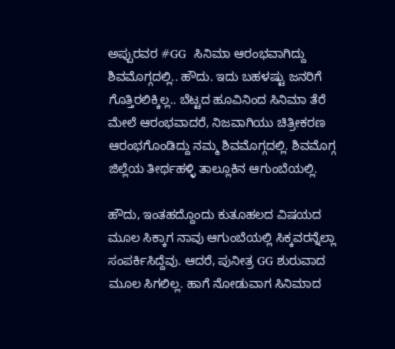ಅಪ್ಪುರವರ #GG  ಸಿನಿಮಾ ಆರಂಭವಾಗಿದ್ದು ಶಿವಮೊಗ್ಗದಲ್ಲಿ.. ಹೌದು. ಇದು ಬಹಳಷ್ಟು ಜನರಿಗೆ ಗೊತ್ತಿರಲಿಕ್ಕಿಲ್ಲ.. ಬೆಟ್ಟದ ಹೂವಿನಿಂದ ಸಿನಿಮಾ ತೆರೆ ಮೇಲೆ ಆರಂಭವಾದರೆ, ನಿಜವಾಗಿಯು ಚಿತ್ರೀಕರಣ ಆರಂಭಗೊಂಡಿದ್ದು ನಮ್ಮ ಶಿವಮೊಗ್ಗದಲ್ಲಿ. ಶಿವಮೊಗ್ಗ ಜಿಲ್ಲೆಯ ತೀರ್ಥಹಳ್ಳಿ ತಾಲ್ಲೂಕಿನ ಆಗುಂಬೆಯಲ್ಲಿ.

ಹೌದು, ಇಂತಹದ್ದೊಂದು ಕುತೂಹಲದ ವಿಷಯದ ಮೂಲ ಸಿಕ್ಕಾಗ ನಾವು ಆಗುಂಬೆಯಲ್ಲಿ ಸಿಕ್ಕವರನ್ನೆಲ್ಲಾ ಸಂಪರ್ಕಿಸಿದ್ದೆವು. ಆದರೆ, ಪುನೀತ್ರ GG ಶುರುವಾದ ಮೂಲ ಸಿಗಲಿಲ್ಲ. ಹಾಗೆ ನೋಡುವಾಗ ಸಿನಿಮಾದ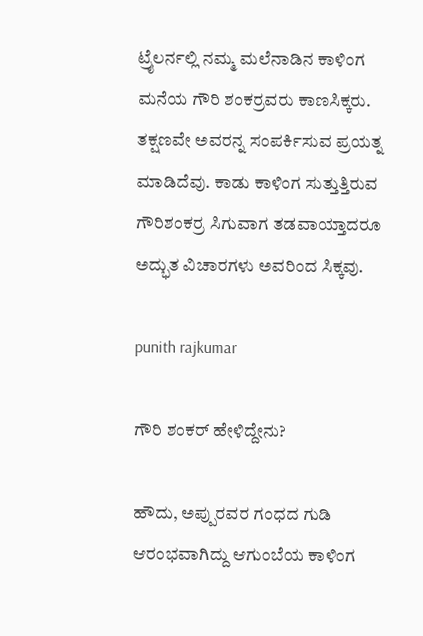ಟ್ರೈಲರ್ನಲ್ಲಿ ನಮ್ಮ ಮಲೆನಾಡಿನ ಕಾಳಿಂಗ ಮನೆಯ ಗೌರಿ ಶಂಕರ್ರವರು ಕಾಣಸಿಕ್ಕರು. ತಕ್ಷಣವೇ ಅವರನ್ನ ಸಂಪರ್ಕಿಸುವ ಪ್ರಯತ್ನ ಮಾಡಿದೆವು. ಕಾಡು ಕಾಳಿಂಗ ಸುತ್ತುತ್ತಿರುವ ಗೌರಿಶಂಕರ್ರ ಸಿಗುವಾಗ ತಡವಾಯ್ತಾದರೂ ಅದ್ಭುತ ವಿಚಾರಗಳು ಅವರಿಂದ ಸಿಕ್ಕವು.

punith rajkumar

ಗೌರಿ ಶಂಕರ್ ಹೇಳಿದ್ದೇನು?

ಹೌದು, ಅಪ್ಪುರವರ ಗಂಧದ ಗುಡಿ ಆರಂಭವಾಗಿದ್ದು ಆಗುಂಬೆಯ ಕಾಳಿಂಗ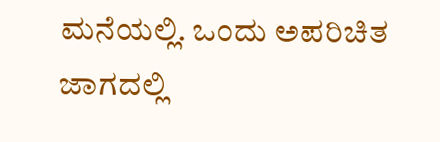ಮನೆಯಲ್ಲಿ. ಒಂದು ಅಪರಿಚಿತ ಜಾಗದಲ್ಲಿ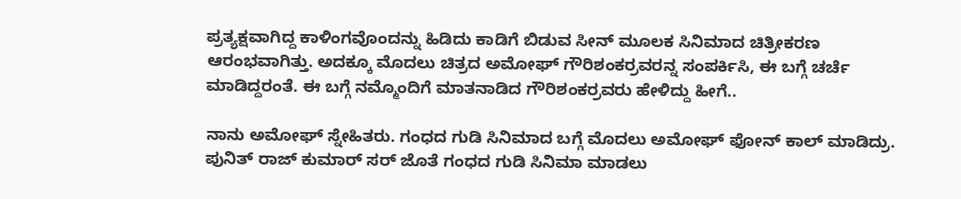ಪ್ರತ್ಯಕ್ಷವಾಗಿದ್ದ ಕಾಳಿಂಗವೊಂದನ್ನು ಹಿಡಿದು ಕಾಡಿಗೆ ಬಿಡುವ ಸೀನ್ ಮೂಲಕ ಸಿನಿಮಾದ ಚಿತ್ರೀಕರಣ ಆರಂಭವಾಗಿತ್ತು. ಅದಕ್ಕೂ ಮೊದಲು ಚಿತ್ರದ ಅಮೋಘ್ ಗೌರಿಶಂಕರ್ರವರನ್ನ ಸಂಪರ್ಕಿಸಿ, ಈ ಬಗ್ಗೆ ಚರ್ಚೆ ಮಾಡಿದ್ದರಂತೆ. ಈ ಬಗ್ಗೆ ನಮ್ಮೊಂದಿಗೆ ಮಾತನಾಡಿದ ಗೌರಿಶಂಕರ್ರವರು ಹೇಳಿದ್ದು ಹೀಗೆ..

ನಾನು ಅಮೋಘ್ ಸ್ನೇಹಿತರು. ಗಂಧದ ಗುಡಿ ಸಿನಿಮಾದ ಬಗ್ಗೆ ಮೊದಲು ಅಮೋಘ್ ಫೋನ್ ಕಾಲ್ ಮಾಡಿದ್ರು. ಪುನಿತ್ ರಾಜ್ ಕುಮಾರ್ ಸರ್ ಜೊತೆ ಗಂಧದ ಗುಡಿ ಸಿನಿಮಾ ಮಾಡಲು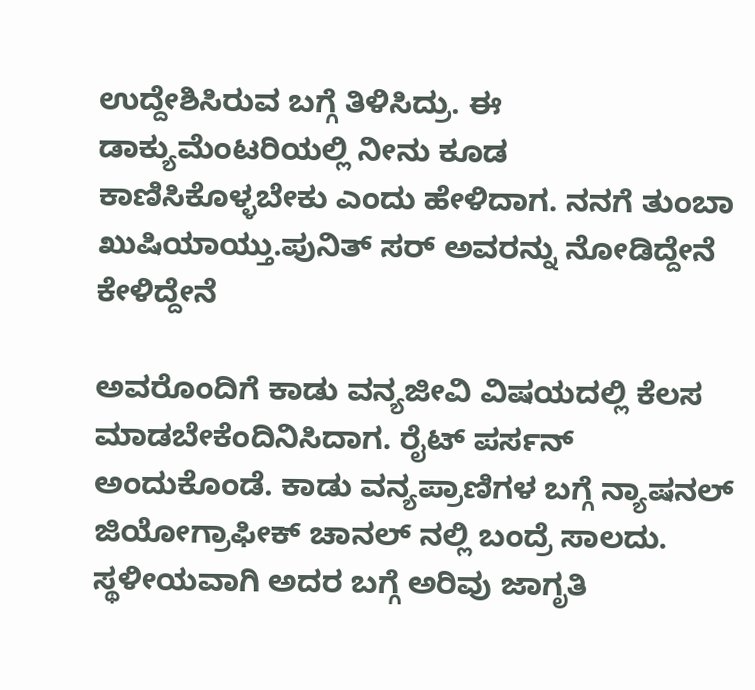ಉದ್ದೇಶಿಸಿರುವ ಬಗ್ಗೆ ತಿಳಿಸಿದ್ರು. ಈ ಡಾಕ್ಯುಮೆಂಟರಿಯಲ್ಲಿ ನೀನು ಕೂಡ ಕಾಣಿಸಿಕೊಳ್ಳಬೇಕು ಎಂದು ಹೇಳಿದಾಗ. ನನಗೆ ತುಂಬಾ ಖುಷಿಯಾಯ್ತು.ಪುನಿತ್ ಸರ್ ಅವರನ್ನು ನೋಡಿದ್ದೇನೆ ಕೇಳಿದ್ದೇನೆ

ಅವರೊಂದಿಗೆ ಕಾಡು ವನ್ಯಜೀವಿ ವಿಷಯದಲ್ಲಿ ಕೆಲಸ ಮಾಡಬೇಕೆಂದಿನಿಸಿದಾಗ. ರೈಟ್ ಪರ್ಸನ್ ಅಂದುಕೊಂಡೆ. ಕಾಡು ವನ್ಯಪ್ರಾಣಿಗಳ ಬಗ್ಗೆ ನ್ಯಾಷನಲ್ ಜಿಯೋಗ್ರಾಫೀಕ್ ಚಾನಲ್ ನಲ್ಲಿ ಬಂದ್ರೆ ಸಾಲದು. ಸ್ಥಳೀಯವಾಗಿ ಅದರ ಬಗ್ಗೆ ಅರಿವು ಜಾಗೃತಿ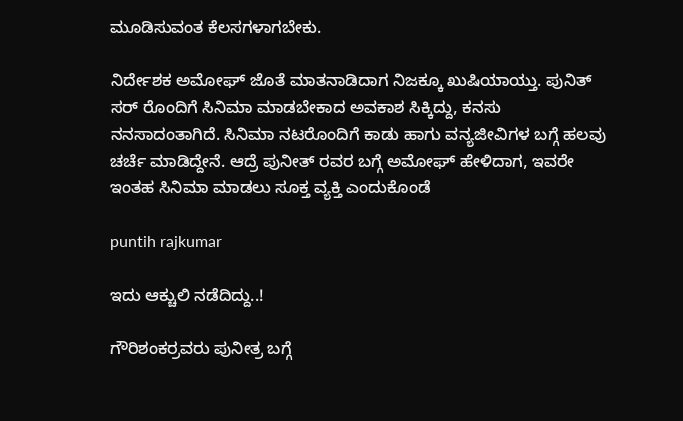ಮೂಡಿಸುವಂತ ಕೆಲಸಗಳಾಗಬೇಕು.

ನಿರ್ದೇಶಕ ಅಮೋಘ್ ಜೊತೆ ಮಾತನಾಡಿದಾಗ ನಿಜಕ್ಕೂ ಖುಷಿಯಾಯ್ತು. ಪುನಿತ್ ಸರ್ ರೊಂದಿಗೆ ಸಿನಿಮಾ ಮಾಡಬೇಕಾದ ಅವಕಾಶ ಸಿಕ್ಕಿದ್ದು, ಕನಸು ನನಸಾದಂತಾಗಿದೆ. ಸಿನಿಮಾ ನಟರೊಂದಿಗೆ ಕಾಡು ಹಾಗು ವನ್ಯಜೀವಿಗಳ ಬಗ್ಗೆ ಹಲವು ಚರ್ಚೆ ಮಾಡಿದ್ದೇನೆ. ಆದ್ರೆ ಪುನೀತ್ ರವರ ಬಗ್ಗೆ ಅಮೋಘ್ ಹೇಳಿದಾಗ, ಇವರೇ ಇಂತಹ ಸಿನಿಮಾ ಮಾಡಲು ಸೂಕ್ತ ವ್ಯಕ್ತಿ ಎಂದುಕೊಂಡೆ

puntih rajkumar

ಇದು ಆಕ್ಚುಲಿ ನಡೆದಿದ್ದು..!

ಗೌರಿಶಂಕರ್ರವರು ಪುನೀತ್ರ ಬಗ್ಗೆ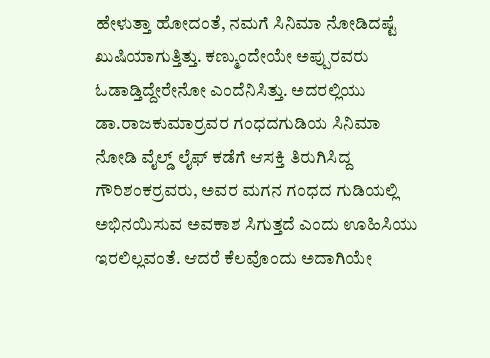ಹೇಳುತ್ತಾ ಹೋದಂತೆ, ನಮಗೆ ಸಿನಿಮಾ ನೋಡಿದಷ್ಟೆ ಖುಷಿಯಾಗುತ್ತಿತ್ತು. ಕಣ್ಮುಂದೇಯೇ ಅಪ್ಪುರವರು ಓಡಾಡ್ತಿದ್ದೇರೇನೋ ಎಂದೆನಿಸಿತ್ತು. ಅದರಲ್ಲಿಯು ಡಾ.ರಾಜಕುಮಾರ್ರವರ ಗಂಧದಗುಡಿಯ ಸಿನಿಮಾ ನೋಡಿ ವೈಲ್ಡ್ ಲೈಫ್ ಕಡೆಗೆ ಆಸಕ್ತಿ ತಿರುಗಿಸಿದ್ದ ಗೌರಿಶಂಕರ್ರವರು, ಅವರ ಮಗನ ಗಂಧದ ಗುಡಿಯಲ್ಲಿ ಅಭಿನಯಿಸುವ ಅವಕಾಶ ಸಿಗುತ್ತದೆ ಎಂದು ಊಹಿಸಿಯು ಇರಲಿಲ್ಲವಂತೆ. ಆದರೆ ಕೆಲವೊಂದು ಅದಾಗಿಯೇ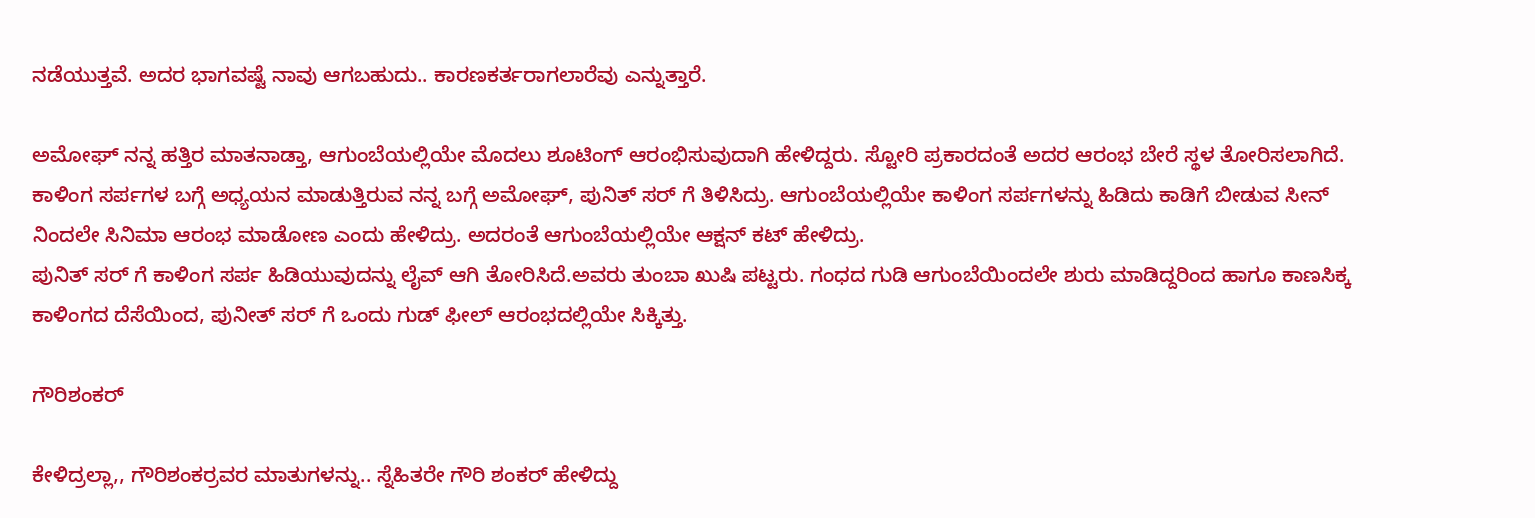ನಡೆಯುತ್ತವೆ. ಅದರ ಭಾಗವಷ್ಟೆ ನಾವು ಆಗಬಹುದು.. ಕಾರಣಕರ್ತರಾಗಲಾರೆವು ಎನ್ನುತ್ತಾರೆ.

ಅಮೋಘ್ ನನ್ನ ಹತ್ತಿರ ಮಾತನಾಡ್ತಾ, ಆಗುಂಬೆಯಲ್ಲಿಯೇ ಮೊದಲು ಶೂಟಿಂಗ್ ಆರಂಭಿಸುವುದಾಗಿ ಹೇಳಿದ್ದರು. ಸ್ಟೋರಿ ಪ್ರಕಾರದಂತೆ ಅದರ ಆರಂಭ ಬೇರೆ ಸ್ಥಳ ತೋರಿಸಲಾಗಿದೆ. ಕಾಳಿಂಗ ಸರ್ಪಗಳ ಬಗ್ಗೆ ಅಧ್ಯಯನ ಮಾಡುತ್ತಿರುವ ನನ್ನ ಬಗ್ಗೆ ಅಮೋಘ್, ಪುನಿತ್ ಸರ್ ಗೆ ತಿಳಿಸಿದ್ರು. ಆಗುಂಬೆಯಲ್ಲಿಯೇ ಕಾಳಿಂಗ ಸರ್ಪಗಳನ್ನು ಹಿಡಿದು ಕಾಡಿಗೆ ಬೀಡುವ ಸೀನ್ ನಿಂದಲೇ ಸಿನಿಮಾ ಆರಂಭ ಮಾಡೋಣ ಎಂದು ಹೇಳಿದ್ರು. ಅದರಂತೆ ಆಗುಂಬೆಯಲ್ಲಿಯೇ ಆಕ್ಷನ್ ಕಟ್ ಹೇಳಿದ್ರು.
ಪುನಿತ್ ಸರ್ ಗೆ ಕಾಳಿಂಗ ಸರ್ಪ ಹಿಡಿಯುವುದನ್ನು ಲೈವ್ ಆಗಿ ತೋರಿಸಿದೆ.ಅವರು ತುಂಬಾ ಖುಷಿ ಪಟ್ಟರು. ಗಂಧದ ಗುಡಿ ಆಗುಂಬೆಯಿಂದಲೇ ಶುರು ಮಾಡಿದ್ದರಿಂದ ಹಾಗೂ ಕಾಣಸಿಕ್ಕ ಕಾಳಿಂಗದ ದೆಸೆಯಿಂದ, ಪುನೀತ್ ಸರ್ ಗೆ ಒಂದು ಗುಡ್ ಫೀಲ್ ಆರಂಭದಲ್ಲಿಯೇ ಸಿಕ್ಕಿತ್ತು.

ಗೌರಿಶಂಕರ್

ಕೇಳಿದ್ರಲ್ಲಾ,, ಗೌರಿಶಂಕರ್ರವರ ಮಾತುಗಳನ್ನು.. ಸ್ನೆಹಿತರೇ ಗೌರಿ ಶಂಕರ್ ಹೇಳಿದ್ದು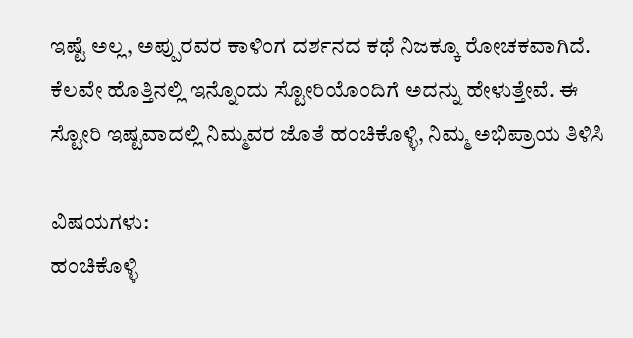ಇಷ್ಟೆ ಅಲ್ಲ, ಅಪ್ಪುರವರ ಕಾಳಿಂಗ ದರ್ಶನದ ಕಥೆ ನಿಜಕ್ಕೂ ರೋಚಕವಾಗಿದೆ. ಕೆಲವೇ ಹೊತ್ತಿನಲ್ಲಿ ಇನ್ನೊಂದು ಸ್ಟೋರಿಯೊಂದಿಗೆ ಅದನ್ನು ಹೇಳುತ್ತೇವೆ. ಈ ಸ್ಟೋರಿ ಇಷ್ಟವಾದಲ್ಲಿ ನಿಮ್ಮವರ ಜೊತೆ ಹಂಚಿಕೊಳ್ಳಿ, ನಿಮ್ಮ ಅಭಿಪ್ರಾಯ ತಿಳಿಸಿ

ವಿಷಯಗಳು:
ಹಂಚಿಕೊಳ್ಳಿ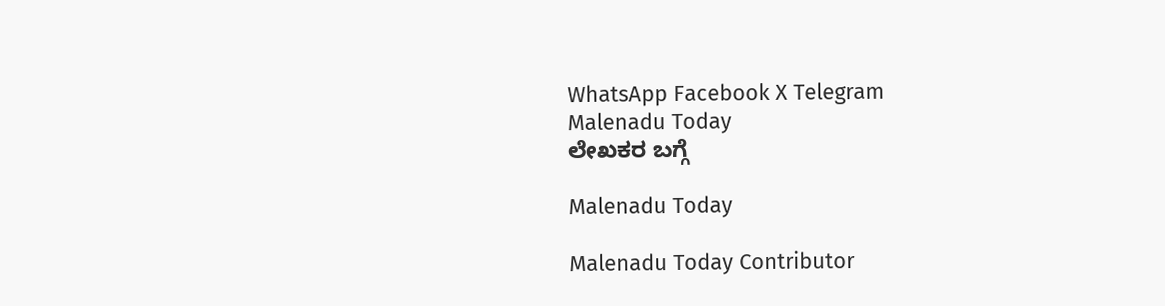WhatsApp Facebook X Telegram
Malenadu Today
ಲೇಖಕರ ಬಗ್ಗೆ

Malenadu Today

Malenadu Today Contributor